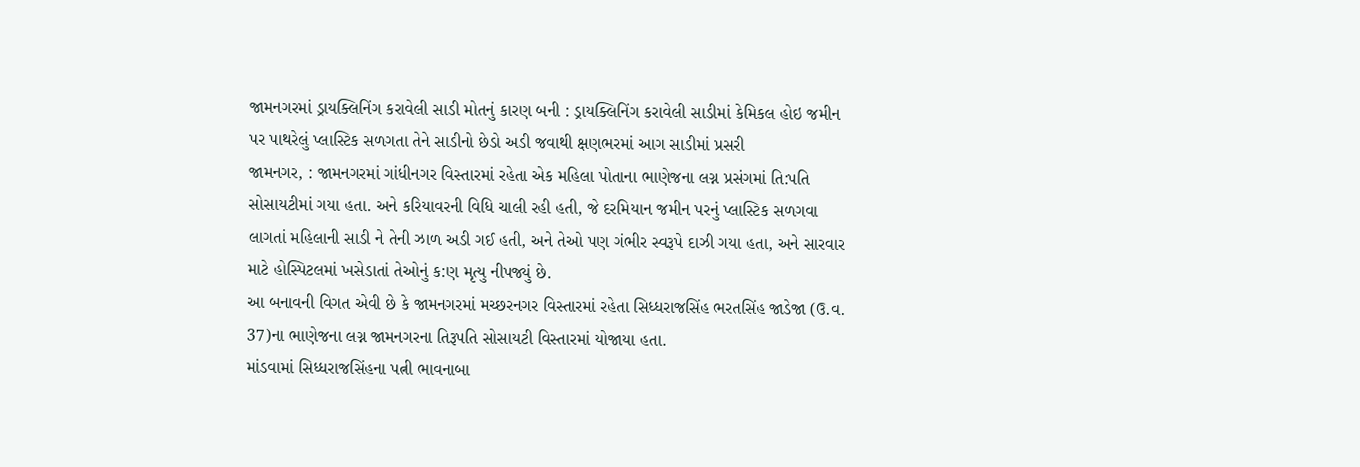જામનગરમાં ડ્રાયક્લિનિંગ કરાવેલી સાડી મોતનું કારણ બની : ડ્રાયક્લિનિંગ કરાવેલી સાડીમાં કેમિકલ હોઇ જમીન પર પાથરેલું પ્લાસ્ટિક સળગતા તેને સાડીનો છેડો અડી જવાથી ક્ષણભરમાં આગ સાડીમાં પ્રસરી
જામનગર, : જામનગરમાં ગાંધીનગર વિસ્તારમાં રહેતા એક મહિલા પોતાના ભાણેજના લગ્ન પ્રસંગમાં તિ:પતિ સોસાયટીમાં ગયા હતા. અને કરિયાવરની વિધિ ચાલી રહી હતી, જે દરમિયાન જમીન પરનું પ્લાસ્ટિક સળગવા લાગતાં મહિલાની સાડી ને તેની ઝાળ અડી ગઈ હતી, અને તેઓ પણ ગંભીર સ્વરૂપે દાઝી ગયા હતા, અને સારવાર માટે હોસ્પિટલમાં ખસેડાતાં તેઓનું ક:ણ મૃત્યુ નીપજ્યું છે.
આ બનાવની વિગત એવી છે કે જામનગરમાં મચ્છરનગર વિસ્તારમાં રહેતા સિધ્ધરાજસિંહ ભરતસિંહ જાડેજા (ઉ.વ. 37)ના ભાણેજના લગ્ન જામનગરના તિરૂપતિ સોસાયટી વિસ્તારમાં યોજાયા હતા.
માંડવામાં સિધ્ધરાજસિંહના પત્ની ભાવનાબા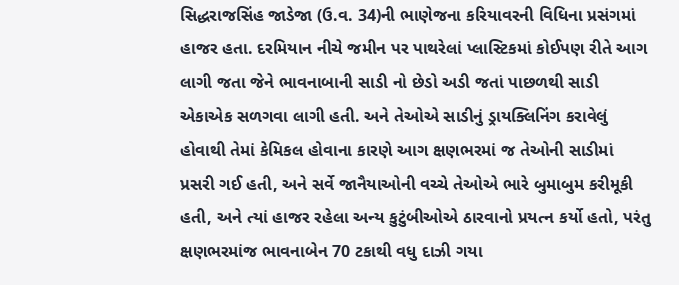સિદ્ધરાજસિંહ જાડેજા (ઉ.વ. 34)ની ભાણેજના કરિયાવરની વિધિના પ્રસંગમાં હાજર હતા. દરમિયાન નીચે જમીન પર પાથરેલાં પ્લાસ્ટિકમાં કોઈપણ રીતે આગ લાગી જતા જેને ભાવનાબાની સાડી નો છેડો અડી જતાં પાછળથી સાડી એકાએક સળગવા લાગી હતી. અને તેઓએ સાડીનું ડ્રાયક્લિનિંગ કરાવેલું હોવાથી તેમાં કેમિકલ હોવાના કારણે આગ ક્ષણભરમાં જ તેઓની સાડીમાં પ્રસરી ગઈ હતી, અને સર્વે જાનૈયાઓની વચ્ચે તેઓએ ભારે બુમાબુમ કરીમૂકી હતી, અને ત્યાં હાજર રહેલા અન્ય કુટુંબીઓએ ઠારવાનો પ્રયત્ન કર્યો હતો, પરંતુ ક્ષણભરમાંજ ભાવનાબેન 70 ટકાથી વધુ દાઝી ગયા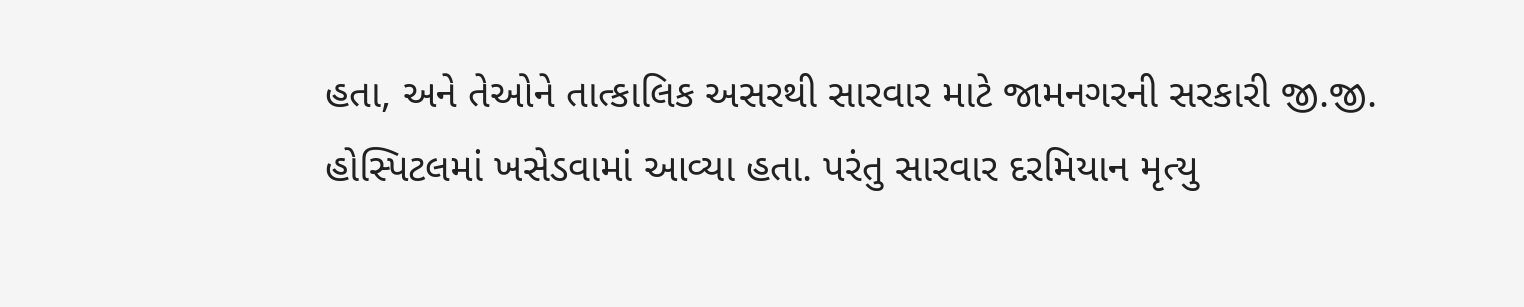હતા, અને તેઓને તાત્કાલિક અસરથી સારવાર માટે જામનગરની સરકારી જી.જી. હોસ્પિટલમાં ખસેડવામાં આવ્યા હતા. પરંતુ સારવાર દરમિયાન મૃત્યુ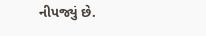નીપજ્યું છે.